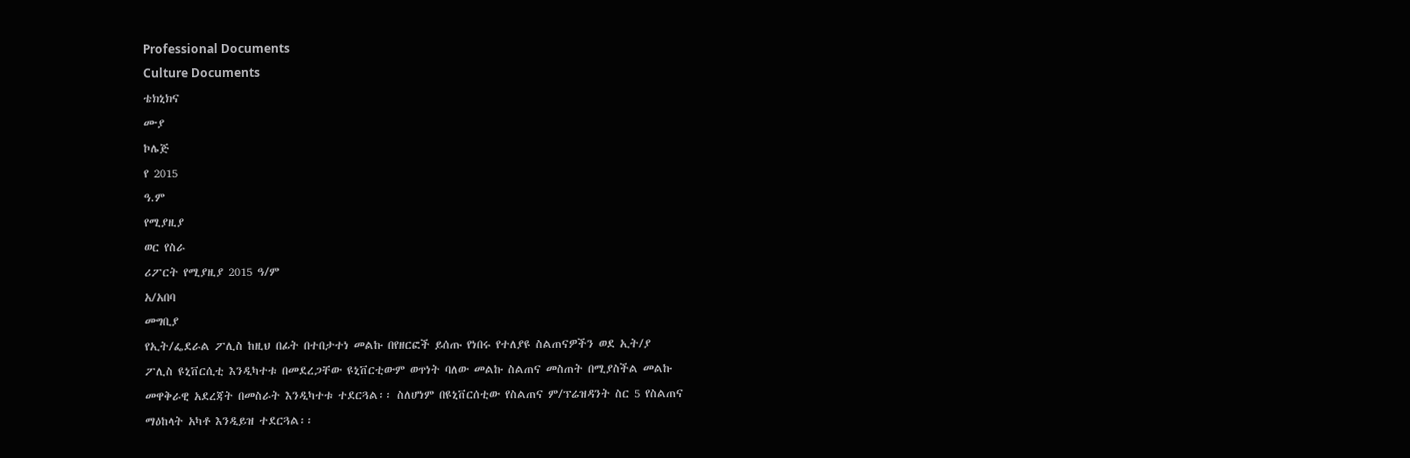Professional Documents
Culture Documents
ቴክኒክና
ሙያ
ኮሌጅ
የ 2015
ዓ.ም
የሚያዚያ
ወር የስራ
ሪፖርት የሚያዚያ 2015 ዓ/ም
አ/አበባ
መግቢያ
የኢት/ፌደራል ፖሊስ ከዚህ በፊት በተበታተነ መልኩ በየዘርፎች ይሰጡ የነበሩ የተለያዩ ስልጠናዎችን ወደ ኢት/ያ
ፖሊስ ዩኒቨርሲቲ እንዲካተቱ በመደረጋቸው ዩኒቨርቲውም ወጥነት ባለው መልኩ ስልጠና መስጠት በሚያስችል መልኩ
መዋቅራዊ አደረጃት በመስራት እንዲካተቱ ተደርጓል፡፡ ስለሆነም በዩኒቨርሰቲው የስልጠና ም/ፕሬዝዳንት ስር 5 የስልጠና
ማዕከላት አካቶ እንዲይዝ ተደርጓል፡፡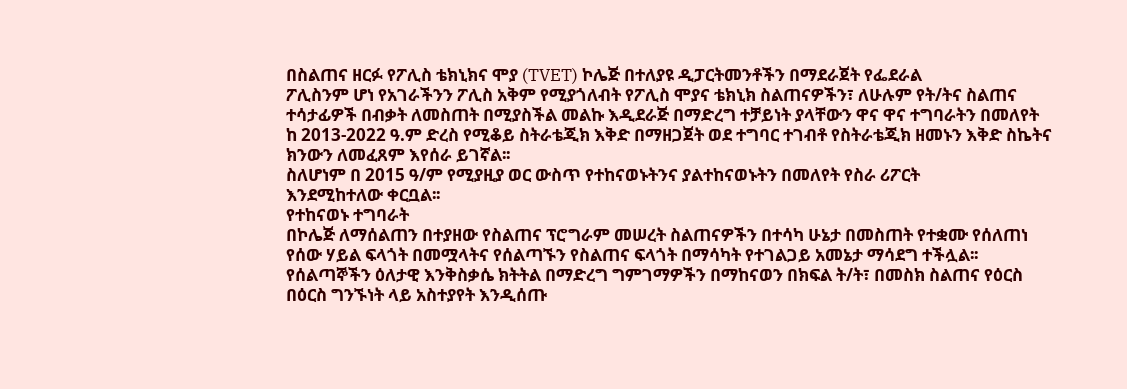በስልጠና ዘርፉ የፖሊስ ቴክኒክና ሞያ (TVET) ኮሌጅ በተለያዩ ዲፓርትመንቶችን በማደራጀት የፌደራል
ፖሊስንም ሆነ የአገራችንን ፖሊስ አቅም የሚያጎለብት የፖሊስ ሞያና ቴክኒክ ስልጠናዎችን፣ ለሁሉም የት/ትና ስልጠና
ተሳታፊዎች በብቃት ለመስጠት በሚያስችል መልኩ እዲደራጅ በማድረግ ተቻይነት ያላቸውን ዋና ዋና ተግባራትን በመለየት
ከ 2013-2022 ዓ.ም ድረስ የሚቆይ ስትራቴጂክ እቅድ በማዘጋጀት ወደ ተግባር ተገብቶ የስትራቴጂክ ዘመኑን እቅድ ስኬትና
ክንውን ለመፈጸም እየሰራ ይገኛል፡፡
ስለሆነም በ 2015 ዓ/ም የሚያዚያ ወር ውስጥ የተከናወኑትንና ያልተከናወኑትን በመለየት የስራ ሪፖርት
እንደሚከተለው ቀርቧል፡፡
የተከናወኑ ተግባራት
በኮሌጅ ለማሰልጠን በተያዘው የስልጠና ፕሮግራም መሠረት ስልጠናዎችን በተሳካ ሁኔታ በመስጠት የተቋሙ የሰለጠነ
የሰው ሃይል ፍላጎት በመሟላትና የሰልጣኙን የስልጠና ፍላጎት በማሳካት የተገልጋይ አመኔታ ማሳደግ ተችሏል፡፡
የሰልጣኞችን ዕለታዊ እንቅስቃሴ ክትትል በማድረግ ግምገማዎችን በማከናወን በክፍል ት/ት፣ በመስክ ስልጠና የዕርስ
በዕርስ ግንኙነት ላይ አስተያየት እንዲሰጡ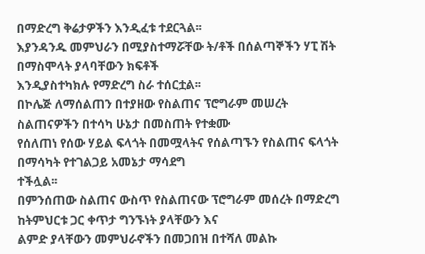በማድረግ ቅሬታዎችን እንዲፈቱ ተደርጓል፡፡
እያንዳንዱ መምህራን በሚያስተማሯቸው ት/ቶች በሰልጣኞችን ሃፒ ሽት በማስሞላት ያላባቸውን ክፍቶች
እንዲያስተካክሉ የማድረግ ስራ ተሰርቷል፡፡
በኮሌጅ ለማሰልጠን በተያዘው የስልጠና ፕሮግራም መሠረት ስልጠናዎችን በተሳካ ሁኔታ በመስጠት የተቋሙ
የሰለጠነ የሰው ሃይል ፍላጎት በመሟላትና የሰልጣኙን የስልጠና ፍላጎት በማሳካት የተገልጋይ አመኔታ ማሳደግ
ተችሏል፡፡
በምንሰጠው ስልጠና ውስጥ የስልጠናው ፕሮግራም መሰረት በማድረግ ከትምህርቱ ጋር ቀጥታ ግንኙነት ያላቸውን እና
ልምድ ያላቸውን መምህራኖችን በመጋበዝ በተሻለ መልኩ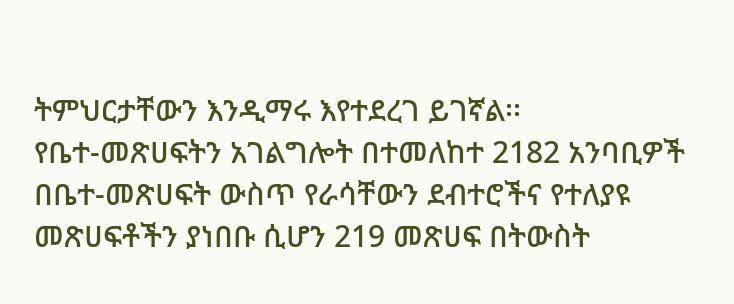ትምህርታቸውን እንዲማሩ እየተደረገ ይገኛል፡፡
የቤተ-መጽሀፍትን አገልግሎት በተመለከተ 2182 አንባቢዎች በቤተ-መጽሀፍት ውስጥ የራሳቸውን ደብተሮችና የተለያዩ
መጽሀፍቶችን ያነበቡ ሲሆን 219 መጽሀፍ በትውስት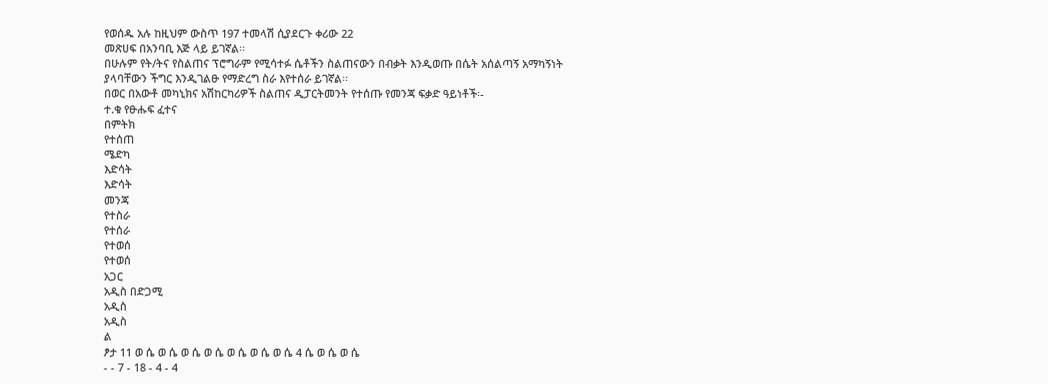የወሰዱ አሉ ከዚህም ውስጥ 197 ተመላሽ ሲያደርጉ ቀሪው 22
መጽሀፍ በአንባቢ እጅ ላይ ይገኛል፡፡
በሁሉም የት/ትና የስልጠና ፕሮግራም የሚሳተፉ ሴቶችን ስልጠናውን በብቃት እንዲወጡ በሴት አሰልጣኝ አማካኝነት
ያላባቸውን ችግር እንዲገልፁ የማድረግ ስራ እየተሰራ ይገኛል፡፡
በወር በአውቶ መካኒክና አሽከርካሪዎች ስልጠና ዲፓርትመንት የተሰጡ የመንጃ ፍቃድ ዓይነቶች፡-
ተ.ቁ የፁሑፍ ፈተና
በምትክ
የተሰጠ
ሜድካ
እድሳት
እድሳት
መንጃ
የተስራ
የተሰራ
የተወሰ
የተወሰ
አጋር
አዲስ በድጋሚ
አዲስ
አዲስ
ል
ፆታ 11 ወ ሴ ወ ሴ ወ ሴ ወ ሴ ወ ሴ ወ ሴ ወ ሴ 4 ሴ ወ ሴ ወ ሴ
- - 7 - 18 - 4 - 4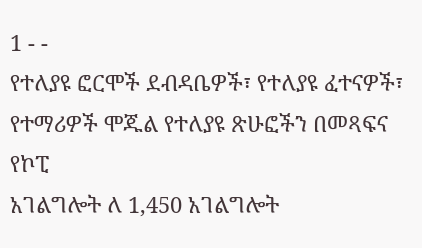1 - -
የተለያዩ ፎርሞች ደብዳቤዎች፣ የተለያዩ ፈተናዎች፣ የተማሪዎች ሞጁል የተለያዩ ጽሁፎችን በመጻፍና የኮፒ
አገልግሎት ለ 1,450 አገልግሎት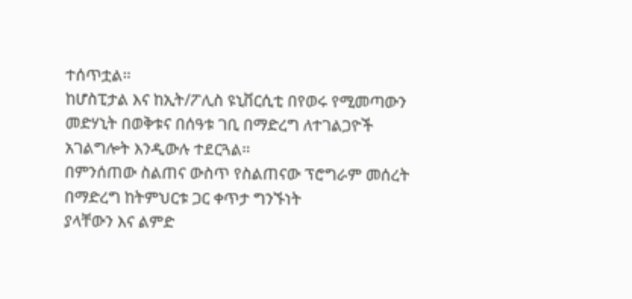ተሰጥቷል፡፡
ከሆስፒታል እና ከኢት/ፖሊስ ዩኒቨርሲቲ በየወሩ የሚመጣውን መድሃኒት በወቅቱና በሰዓቱ ገቢ በማድረግ ለተገልጋዮች
አገልግሎት እንዲውሉ ተደርጓል፡፡
በምንሰጠው ስልጠና ውስጥ የስልጠናው ፕሮግራም መሰረት በማድረግ ከትምህርቱ ጋር ቀጥታ ግንኙነት
ያላቸውን እና ልምድ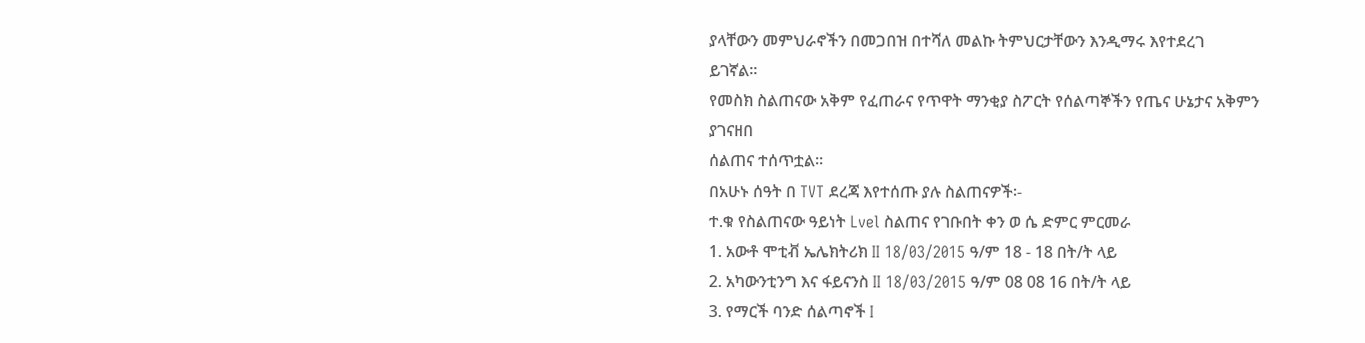ያላቸውን መምህራኖችን በመጋበዝ በተሻለ መልኩ ትምህርታቸውን እንዲማሩ እየተደረገ
ይገኛል፡፡
የመስክ ስልጠናው አቅም የፈጠራና የጥዋት ማንቂያ ስፖርት የሰልጣኞችን የጤና ሁኔታና አቅምን ያገናዘበ
ሰልጠና ተሰጥቷል፡፡
በአሁኑ ሰዓት በ TVT ደረጃ እየተሰጡ ያሉ ስልጠናዎች፡-
ተ.ቁ የስልጠናው ዓይነት Lvel ስልጠና የገቡበት ቀን ወ ሴ ድምር ምርመራ
1. አውቶ ሞቲቭ ኤሌክትሪክ II 18/03/2015 ዓ/ም 18 - 18 በት/ት ላይ
2. አካውንቲንግ እና ፋይናንስ II 18/03/2015 ዓ/ም 08 08 16 በት/ት ላይ
3. የማርች ባንድ ሰልጣኖች I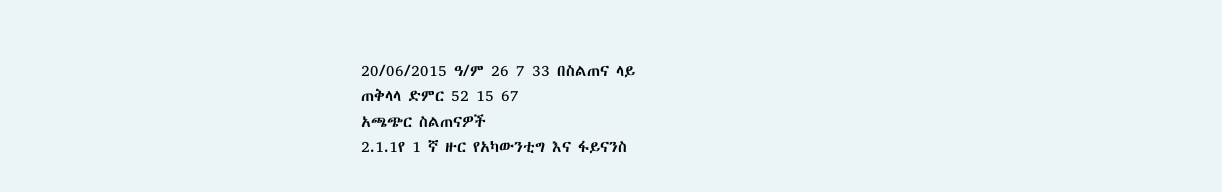20/06/2015 ዓ/ም 26 7 33 በስልጠና ላይ
ጠቅላላ ድምር 52 15 67
አጫጭር ስልጠናዎች
2.1.1የ 1 ኛ ዙር የአካውንቲግ እና ፋይናንስ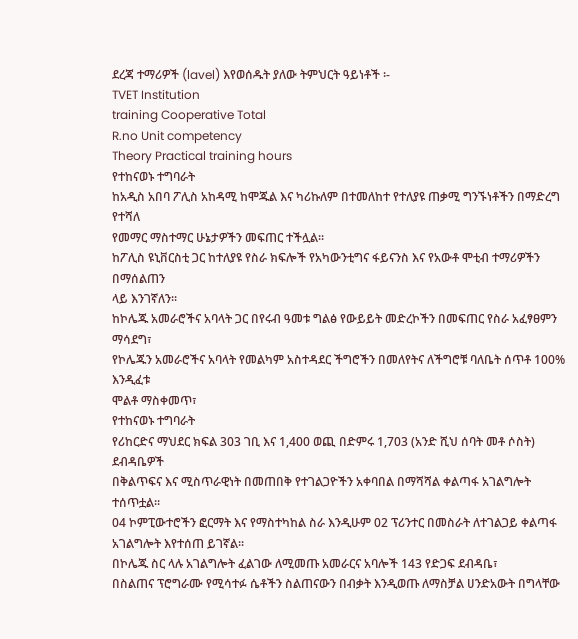ደረጃ ተማሪዎች (lavel) እየወሰዱት ያለው ትምህርት ዓይነቶች ፡-
TVET Institution
training Cooperative Total
R.no Unit competency
Theory Practical training hours
የተከናወኑ ተግባራት
ከአዲስ አበባ ፖሊስ አከዳሚ ከሞጁል እና ካሪኩለም በተመለከተ የተለያዩ ጠቃሚ ግንኙነቶችን በማድረግ የተሻለ
የመማር ማስተማር ሁኔታዎችን መፍጠር ተችሏል፡፡
ከፖሊስ ዩኒቨርስቲ ጋር ከተለያዩ የስራ ክፍሎች የአካውንቲግና ፋይናንስ እና የአውቶ ሞቲብ ተማሪዎችን በማሰልጠን
ላይ እንገኛለን፡፡
ከኮሌጁ አመራሮችና አባላት ጋር በየሩብ ዓመቱ ግልፅ የውይይት መድረኮችን በመፍጠር የስራ አፈፃፀምን ማሳደግ፣
የኮሌጁን አመራሮችና አባላት የመልካም አስተዳደር ችግሮችን በመለየትና ለችግሮቹ ባለቤት ሰጥቶ 100% እንዲፈቱ
ሞልቶ ማስቀመጥ፣
የተከናወኑ ተግባራት
የሪከርድና ማህደር ክፍል 303 ገቢ እና 1,400 ወጪ በድምሩ 1,703 (አንድ ሺህ ሰባት መቶ ሶስት) ደብዳቤዎች
በቅልጥፍና እና ሚስጥራዊነት በመጠበቅ የተገልጋዮችን አቀባበል በማሻሻል ቀልጣፋ አገልግሎት ተሰጥቷል፡፡
04 ኮምፒውተሮችን ፎርማት እና የማስተካከል ስራ እንዲሁም 02 ፕሪንተር በመስራት ለተገልጋይ ቀልጣፋ
አገልግሎት እየተሰጠ ይገኛል፡፡
በኮሌጁ ስር ላሉ አገልግሎት ፈልገው ለሚመጡ አመራርና አባሎች 143 የድጋፍ ደብዳቤ፣
በስልጠና ፕሮግራሙ የሚሳተፉ ሴቶችን ስልጠናውን በብቃት እንዲወጡ ለማስቻል ሀንድአውት በግላቸው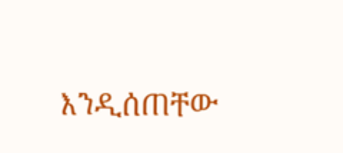እንዲሰጠቸው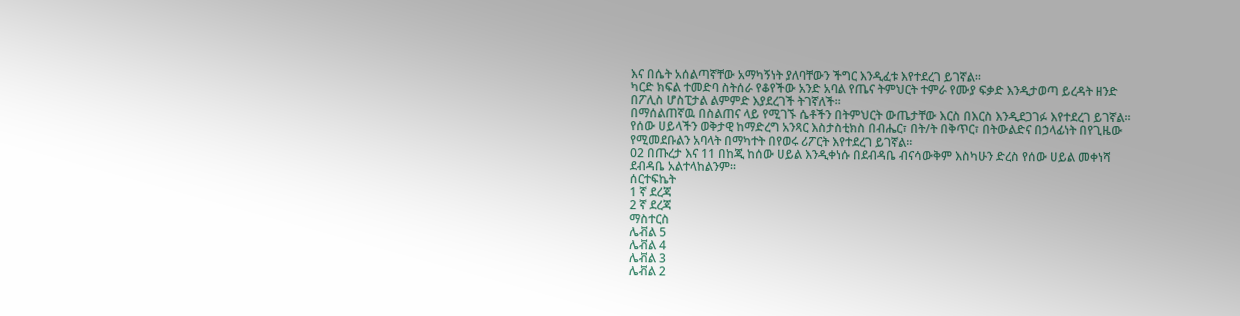እና በሴት አሰልጣኛቸው አማካኝነት ያለባቸውን ችግር እንዲፈቱ እየተደረገ ይገኛል፡፡
ካርድ ክፍል ተመድባ ስትሰራ የቆየችው አንድ አባል የጤና ትምህርት ተምራ የሙያ ፍቃድ እንዲታወጣ ይረዳት ዘንድ
በፖሊስ ሆስፒታል ልምምድ እያደረገች ትገኛለች፡፡
በማሰልጠኛዉ በስልጠና ላይ የሚገኙ ሴቶችን በትምህርት ውጤታቸው እርስ በእርስ እንዲደጋገፉ እየተደረገ ይገኛል፡፡
የሰው ሀይላችን ወቅታዊ ከማድረግ አንጻር እስታስቲክስ በብሔር፣ በት/ት በቅጥር፣ በትውልድና በኃላፊነት በየጊዜው
የሚመደቡልን አባላት በማካተት በየወሩ ሪፖርት እየተደረገ ይገኛል፡፡
02 በጡረታ እና 11 በከጂ ከሰው ሀይል እንዲቀነሱ በደብዳቤ ብናሳውቅም እስካሁን ድረስ የሰው ሀይል መቀነሻ
ደብዳቤ አልተላከልንም፡፡
ሰርተፍኬት
1 ኛ ደረጃ
2 ኛ ደረጃ
ማስተርስ
ሌቭል 5
ሌቭል 4
ሌቭል 3
ሌቭል 2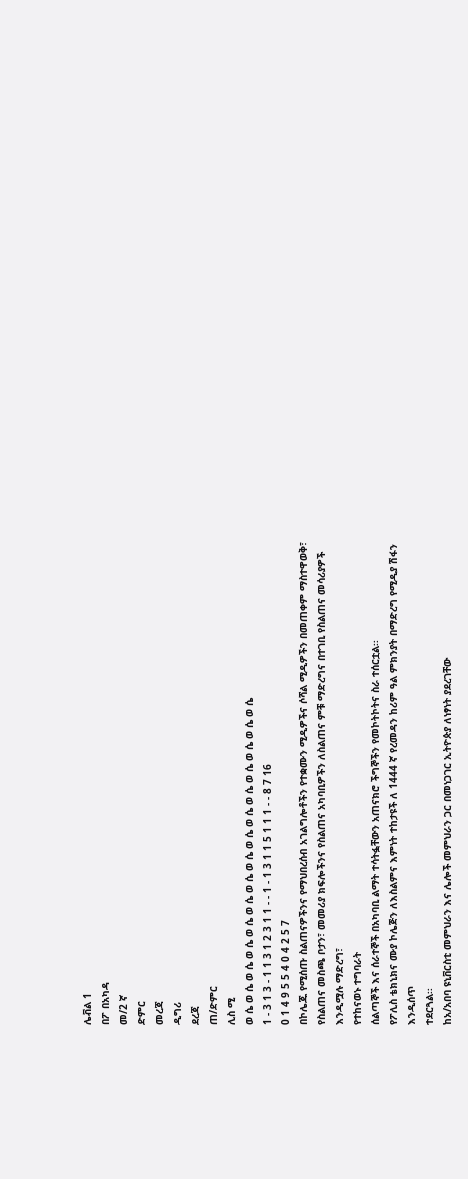ሌቭል 1
በፖ በአካዳ
መ/2 ኛ
ድምር
መረጃ
ዲግሪ
ደረጃ
ጠ/ድምር
ሊስ ሚ
ወ ሴ ወ ሴ ወ ሴ ወ ሴ ወ ሴ ወ ሴ ወ ሴ ወ ሴ ወ ሴ ወ ሴ ወ ሴ ወ ሴ ወ ሴ ወ ሴ ወ ሴ
1 - 3 1 3 - 1 1 3 1 2 3 1 1 - - 1 - 1 3 1 1 5 1 1 1 - - 8 7 16
0 1 4 9 5 5 4 0 4 2 5 7
በኮሌጁ የሚሰጡ ስልጠናዎችንና የማህበረሰብ አገልግሎቶችን የተቋሙን ሚዲዎችና ሶሻል ሚዲዎችን በመጠቀም ማስተዋወቅ፣
የስልጠና መስጫ ቦታን፣ መመሪያ ክፍሎችንና የስልጠና አካባቢዎችን ለስልጠና ምቹ ማድረግና በተገቢ የስልጠና መሳሪያዎች
እንዲሟሉ ማድረግ፣
የተከናወኑ ተግባራት
ሰልጣኞች እና ሰራተኞች በአካባቢ ልማት ተሳትፏቸውን አጠናክሮ ችግኞችን የመኮትኮትና ስራ ተሰርቷል፡፡
የፖሊስ ቴክኒክና ሙያ ኮሌጅን ለእስልምና እምነት ተከታዩች ለ 1444 ኛ የረመዳን ከሪም ዓል ምክንያት በማድረግ የሚዲያ ሽፋን እንዲሰጥ
ተደርጓል፡፡
ከአ/አበባ ዩኒቨርስቲ መምህራን እና ሌሎች መምህራን ጋር በመነጋገር ኢትዮጵያ ለነፃነት ያደረገቸው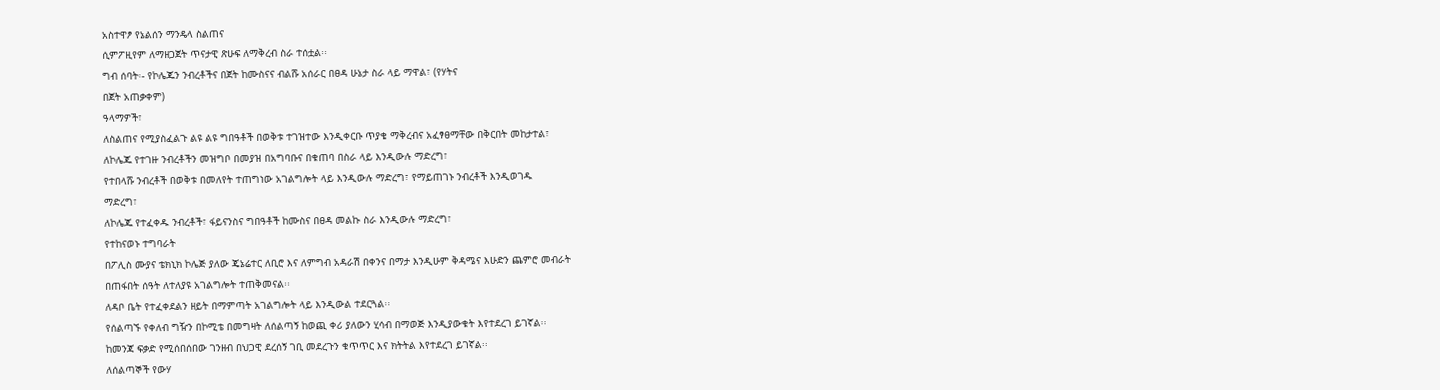አስተዋፆ የኔልሰን ማንዴላ ስልጠና
ሲምፖዚየም ለማዘጋጀት ጥናታዊ ጽሁፍ ለማቅረብ ስራ ተሰቷል፡፡
ግብ ሰባት፡- የኮሌጁን ንብረቶችና በጀት ከሙስናና ብልሹ አሰራር በፀዳ ሁኔታ ስራ ላይ ማዋል፣ (የሃትና
በጀት አጠቃቀም)
ዓላማዎች፣
ለስልጠና የሚያስፈልጉ ልዩ ልዩ ግበዓቶች በወቅቱ ተገዝተው እንዲቀርቡ ጥያቄ ማቅረብና አፈፃፀማቸው በቅርበት መከታተል፣
ለኮሌጁ የተገዙ ንብረቶችን መዝግቦ በመያዝ በአግባቡና በቁጠባ በስራ ላይ እንዲውሉ ማድረግ፣
የተበላሹ ንብረቶች በወቅቱ በመለየት ተጠግነው አገልግሎት ላይ እንዲውሉ ማድረግ፣ የማይጠገኑ ንብረቶች እንዲወገዱ
ማድረግ፣
ለኮሌጁ የተፈቀዱ ንብረቶች፣ ፋይናንስና ግበዓቶች ከሙስና በፀዳ መልኩ ስራ እንዲውሉ ማድረግ፣
የተከናወኑ ተግባራት
በፖሊስ ሙያና ቴክኒክ ኮሌጅ ያለው ጄኔሬተር ለቢሮ እና ለምግብ አዳራሽ በቀንና በማታ እንዲሁም ቅዳሜና እሁድን ጨምሮ መብራት
በጠፋበት ሰዓት ለተለያዩ አገልግሎት ተጠቅመናል፡፡
ለዳቦ ቤት የተፈቀደልን ዘይት በማምጣት አገልግሎት ላይ እንዲውል ተደርጓል፡፡
የሰልጣኙ የቀለብ ግዥን በኮሚቴ በመግዛት ለሰልጣኝ ከወጪ ቀሪ ያለውን ሂሳብ በማወጅ እንዲያውቁት እየተደረገ ይገኛል፡፡
ከመንጃ ፍቃድ የሚሰበሰበው ገንዘብ በህጋዊ ደረሰኝ ገቢ መደረጉን ቁጥጥር እና ክትትል እየተደረገ ይገኛል፡፡
ለሰልጣኞች የውሃ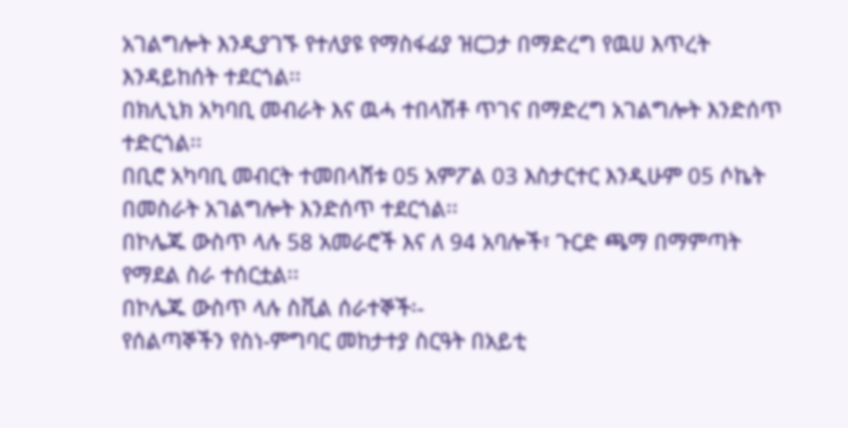አገልግሎት እንዲያገኙ የተለያዩ የማስፋፊያ ዝርጋታ በማድረግ የዉሀ እጥረት እንዳይከሰት ተደርጎል፡፡
በክሊኒክ አካባቢ መብራት እና ዉሓ ተበላሽቶ ጥገና በማድረግ አገልግሎት እንድሰጥ ተድርጎል፡፡
በቢሮ አካባቢ መብርት ተመበላሸቱ 05 አምፖል 03 እስታርተር እንዲሁም 05 ሶኬት በመስራት አገልግሎት እንድሰጥ ተደርጎል፡፡
በኮሌጁ ውስጥ ላሉ 58 አመራሮች እና ለ 94 አባሎች፣ ጉርድ ጫማ በማምጣት የማደል ስራ ተሰርቷል፡፡
በኮሌጁ ውስጥ ላሉ ስቪል ሰራተኞች፡-
የሰልጣኞችን የስነ-ምግባር መከታተያ ስርዓት በአይቲ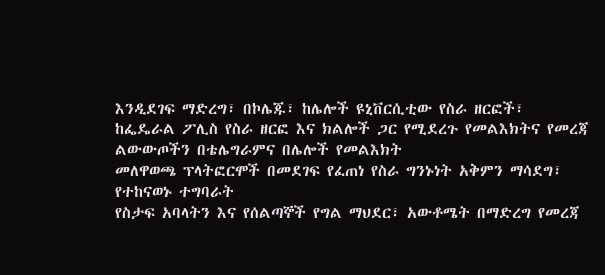እንዲደገፍ ማድረግ፣ በኮሌጁ፣ ከሌሎች ዩኒቨርሲቲው የስራ ዘርፎች፣
ከፌዴራል ፖሊስ የስራ ዘርፎ እና ክልሎች ጋር የሚደረጉ የመልእክትና የመረጃ ልውውጦችን በቴሌግራምና በሌሎች የመልእክት
መለዋወጫ ፕላትፎርሞች በመደገፍ የፈጠነ የስራ ግንኑነት አቅምን ማሳደግ፣
የተከናወኑ ተግባራት
የስታፍ አባላትን እና የሰልጣኞች የግል ማህደር፣ አውቶሜት በማድረግ የመረጃ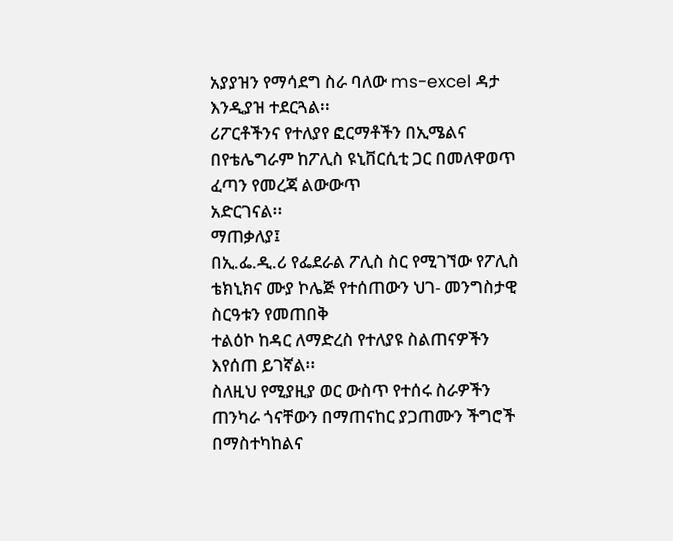አያያዝን የማሳደግ ስራ ባለው ms-excel ዳታ
እንዲያዝ ተደርጓል፡፡
ሪፖርቶችንና የተለያየ ፎርማቶችን በኢሜልና በየቴሌግራም ከፖሊስ ዩኒቨርሲቲ ጋር በመለዋወጥ ፈጣን የመረጃ ልውውጥ
አድርገናል፡፡
ማጠቃለያ፤
በኢ.ፌ.ዲ.ሪ የፌደራል ፖሊስ ስር የሚገኘው የፖሊስ ቴክኒክና ሙያ ኮሌጅ የተሰጠውን ህገ- መንግስታዊ ስርዓቱን የመጠበቅ
ተልዕኮ ከዳር ለማድረስ የተለያዩ ስልጠናዎችን እየሰጠ ይገኛል፡፡
ስለዚህ የሚያዚያ ወር ውስጥ የተሰሩ ስራዎችን ጠንካራ ጎናቸውን በማጠናከር ያጋጠሙን ችግሮች በማስተካከልና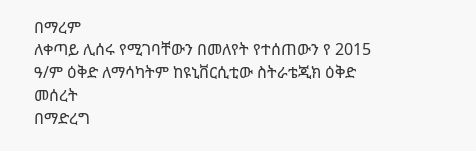በማረም
ለቀጣይ ሊሰሩ የሚገባቸውን በመለየት የተሰጠውን የ 2015 ዓ/ም ዕቅድ ለማሳካትም ከዩኒቨርሲቲው ስትራቴጂክ ዕቅድ መሰረት
በማድረግ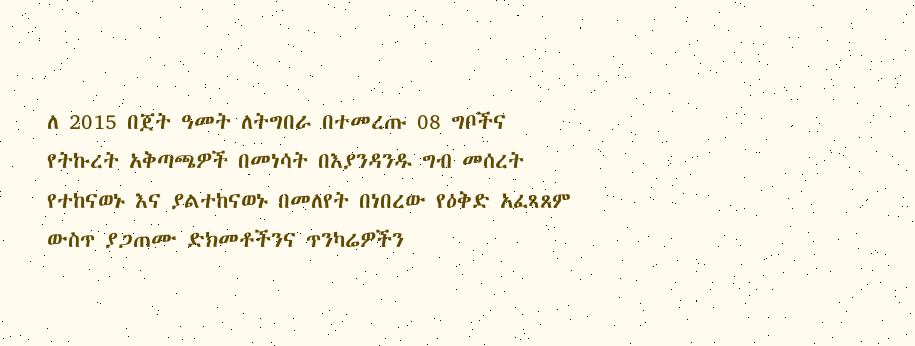ለ 2015 በጀት ዓመት ለትግበራ በተመረጡ 08 ግቦችና የትኩረት አቅጣጫዎች በመነሳት በእያንዳንዱ ግብ መሰረት
የተከናወኑ እና ያልተከናወኑ በመለየት በነበረው የዕቅድ አፈጻጸም ውስጥ ያጋጠሙ ድክመቶችንና ጥንካሬዎችን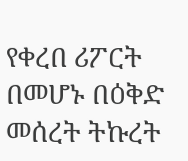የቀረበ ሪፖርት
በመሆኑ በዕቅድ መሰረት ትኩረት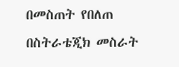በመስጠት የበለጠ በስትራቴጂክ መስራት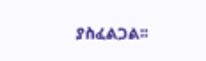ያስፈልጋል፡፡